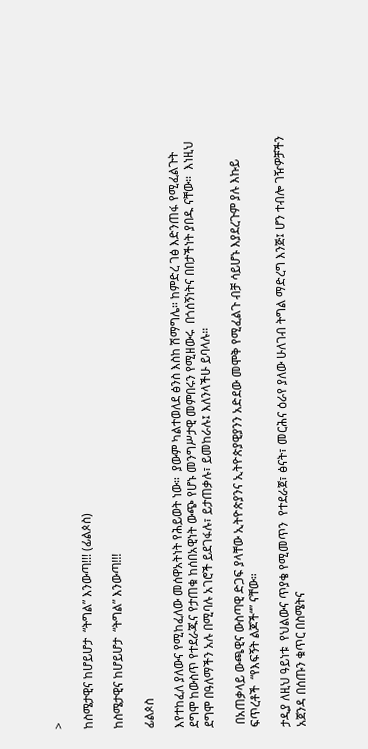>

ከስሜታዊና ከሆይሆታ  “ትግል” እንውጣ!!! (ፊልጶስ)

ከስሜታዊና ከሆይሆታ  “ትግል” እንውጣ!!!

ፊልጶስ

እየተከፈለ ያለውና የሚከፈለው መሰዋአትነት የሕይወት ነው።  ያውም ካልተወለደ ፅንስ እስከ ሽማግሌ። ከምድረ ገፅ እድንጠፋ የሚፈልጉት ደግሞ ከውስጥ የተደራጁና የታጠቁ ከሰበአዊነት ውጭ የሆኑ መንግሥታዊ መምበሩን የሚዘውሩ  በጎሰኝነትና በበታችነት ያበዱ ናቸው።  እነዚህ ደግሞ በዓለማችን አሉ በሚባሉ አገሮች ይደገፋሉ፣ ይታጠቃሉ፣ ይመከራሉ፤ እለንላችሁ ይባላሉ።

 በአጠቃላይ ውጫዊና ውስጣዊ ድጋፍ ያላቸው ኢትዮጵያንና ኢትዮጵያዊያንን አድደው መሞቅ የሚፈልጉ ብቻ ሳይሆኑ እያደረጉም ያሉ እኩይ ፍጥረቶች  “የእፍኝት ልጆች“” ናቸው።

ታዲያ ለዚህ ዓይነቱ  የህልውና ጥያቄ የሚመጥን  የተደራጀ፣ ፅናት፣ መርሕና ዕራየ ያለው ሁለገብ ትግል ማድረግ እንጅ፤ ሆን ተብሎ ገዥዎቻችን አጀንዳ በሰጡን ቁጥር በስሜትና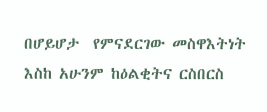በሆይሆታ  የምናደርገው መስዋእትነት እስከ አሁንም ከዕልቂትና ርስበርስ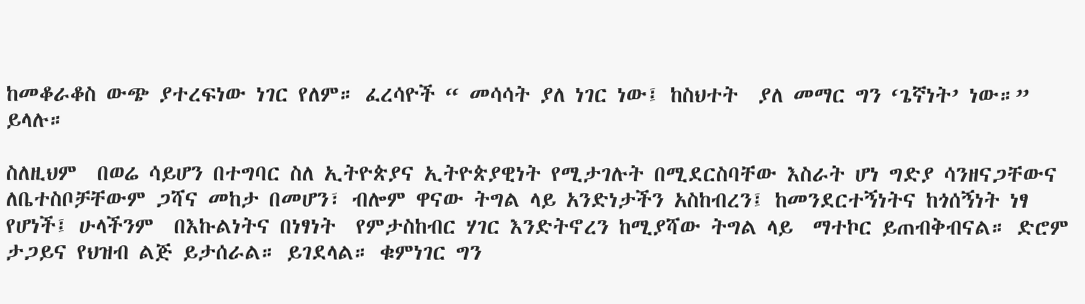ከመቆራቆስ ውጭ ያተረፍነው ነገር የለም። ፈረሳዮች “ መሳሳት ያለ ነገር ነው፤ ከስህተት  ያለ መማር ግን ‘ጌኛነት’ ነው።” ይላሉ።

ስለዚህም  በወሬ ሳይሆን በተግባር ስለ ኢትዮጵያና ኢትዮጵያዊነት የሚታገሉት በሚደርስባቸው እስራት ሆነ ግድያ ሳንዘናጋቸውና ለቤተስቦቻቸውም ጋሻና መከታ በመሆን፣ ብሎም ዋናው ትግል ላይ አንድነታችን አስከብረን፤ ከመንደርተኝነትና ከጎሰኝነት ነፃ የሆነች፤ ሁላችንም  በእኩልነትና በነፃነት  የምታስከብር ሃገር እንድትኖረን ከሚያሻው ትግል ላይ  ማተኮር ይጠብቅብናል። ድሮም  ታጋይና የህዝብ ልጅ ይታሰራል። ይገደላል። ቁምነገር ግን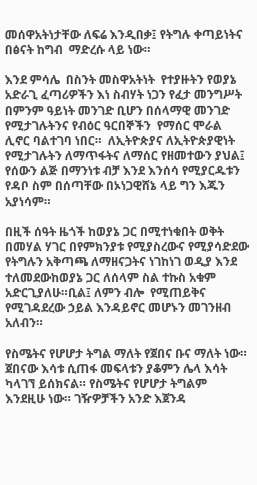መሰዋአትነታቸው ለፍሬ እንዲበቃ፤ የትግሉ ቀጣይነትና በፅናት ከግብ  ማድረሱ ላይ ነው።

እንደ ምሳሌ  በስንት መስዋአትነት  የተያዙትን የወያኔ አድራጊ ፈጣሪዎችን እነ ስብሃት ነጋን የፈታ መንግሥት በምንም ዓይነት መንገድ ቢሆን በሰላማዊ መንገድ የሚታገሉትንና የብዕር ዓርበኞችን  የማሰር ሞራል ሊኖር ባልተገባ ነበር።  ለኢትዮጵያና ለኢትዮጵያዊነት የሚታገሉትን ለማጥፋትና ለማሰር የዘመተውን ያህል፤ የሰውን ልጅ በማንነቱ ብቻ እንደ እንሰሳ የሚያርዱቱን የዳቦ ስም በሰጣቸው በኦነጋዊሸኔ ላይ ግን እጁን አያነሳም።

በዚች ሰዓት ዜጎች ከወያኔ ጋር በሚተነቁበት ወቅት በመሃል ሃገር በየምክንያቱ የሚያስረውና የሚያሳድደው የትግሉን አቅጣጫ ለማዘናጋትና ነገከነገ ወዲያ እንደ ተለመደውከወያኔ ጋር ለሰላም ስል ተኩስ አቁም አድርጊያለሁ።ቢል፤ ለምን ብሎ  የሚጠይቅና የሚገዳደረው ኃይል እንዳይኖር መሆኑን መገንዘብ አለብን።

የስሜትና የሆሆታ ትግል ማለት የጀበና ቡና ማለት ነው። ጀበናው እሳቱ ሲጠፋ መፍላቱን ያቆምን ሌላ እሳት ካላገኘ ይሰክናል። የስሜትና የሆሆታ ትግልም እንደዚሁ ነው። ገዥዎቻችን አንድ እጀንዳ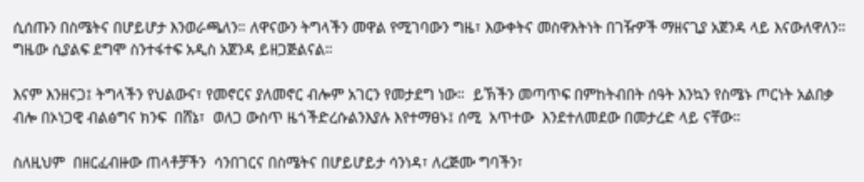ሲሰጡን በስሜትና በሆይሆታ እንወራጫለን። ለዋናውን ትግላችን መዋል የሚገባውን ግዜ፣ እውቀትና መስዋእትነት በገዥዎች ማዘናጊያ አጀንዳ ላይ እናውለዋለን።  ግዜው ሲያልፍ ደግሞ ስንተፋተፍ አዲስ አጀንዳ ይዘጋጅልናል።

እናም እንዘናጋ፤ ትግላችን የህልውና፣ የመኖርና ያለመኖር ብሎም አገርን የመታደግ ነው።  ይኽችን መጣጥፍ በምከትብበት ሰዓት እንኳን የስሜኑ ጦርነት አልበቃ ብሎ በኦነጋዊ ብልፅግና ክንፍ  በሸኔ፣  ወለጋ ውስጥ ዜጎችድረሱልንእያሉ እየተማፀኑ፤ ሰሚ  አጥተው  እንደተለመደው በመታረድ ላይ ናቸው።

ስለዚህም  በዘርፈብዙው ጠላቶቻችን  ሳንበገርና በስሜትና በሆይሆይታ ሳንነዳ፣ ለረጅሙ ግባችን፣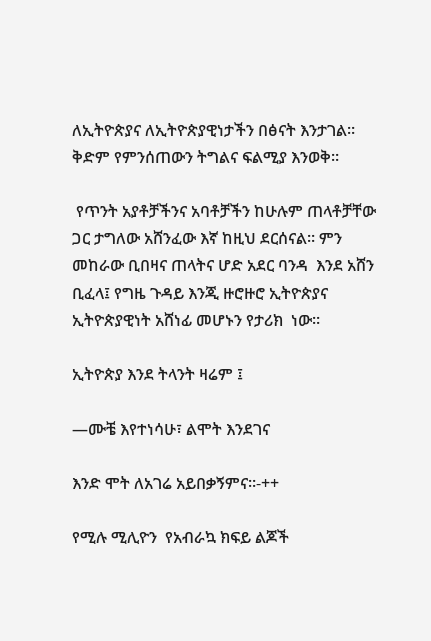ለኢትዮጵያና ለኢትዮጵያዊነታችን በፅናት እንታገል። ቅድም የምንሰጠውን ትግልና ፍልሚያ እንወቅ።

 የጥንት አያቶቻችንና አባቶቻችን ከሁሉም ጠላቶቻቸው ጋር ታግለው አሸንፈው እኛ ከዚህ ደርሰናል። ምን መከራው ቢበዛና ጠላትና ሆድ አደር ባንዳ  እንደ አሸን ቢፈላ፤ የግዜ ጉዳይ እንጂ ዙሮዙሮ ኢትዮጵያና ኢትዮጵያዊነት አሸነፊ መሆኑን የታሪክ  ነው።

ኢትዮጵያ እንደ ትላንት ዛሬም ፤

—ሙቼ እየተነሳሁ፣ ልሞት እንደገና

እንድ ሞት ለአገሬ አይበቃኝምና።-++

የሚሉ ሚሊዮን  የአብራኳ ክፍይ ልጆች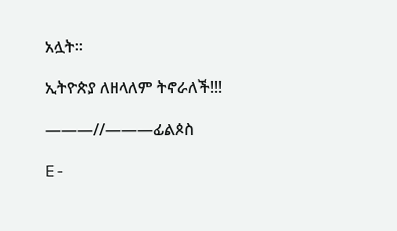አሏት።

ኢትዮጵያ ለዘላለም ትኖራለች!!!

———//———ፊልጶስ

E-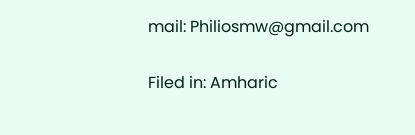mail: Philiosmw@gmail.com

Filed in: Amharic